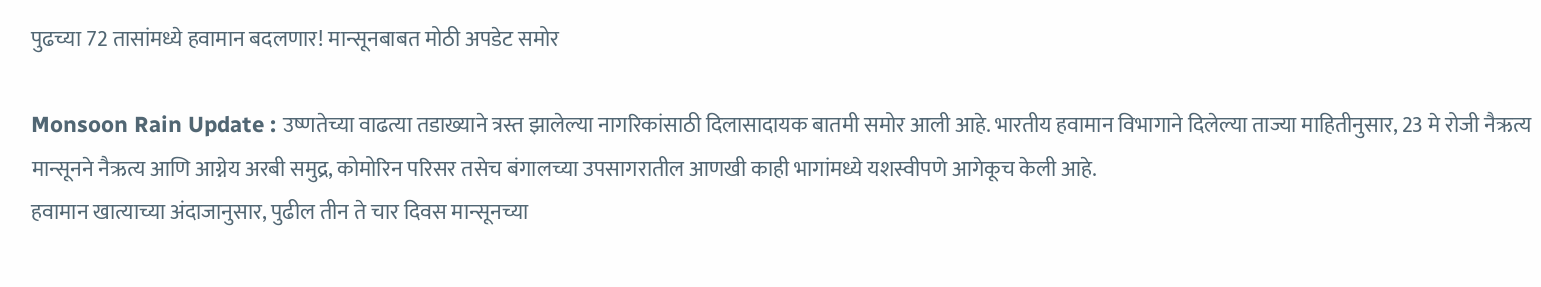पुढच्या 72 तासांमध्ये हवामान बदलणार! मान्सूनबाबत मोठी अपडेट समोर

Monsoon Rain Update : उष्णतेच्या वाढत्या तडाख्याने त्रस्त झालेल्या नागरिकांसाठी दिलासादायक बातमी समोर आली आहे. भारतीय हवामान विभागाने दिलेल्या ताज्या माहितीनुसार, 23 मे रोजी नैऋत्य मान्सूनने नैऋत्य आणि आग्नेय अरबी समुद्र, कोमोरिन परिसर तसेच बंगालच्या उपसागरातील आणखी काही भागांमध्ये यशस्वीपणे आगेकूच केली आहे.
हवामान खात्याच्या अंदाजानुसार, पुढील तीन ते चार दिवस मान्सूनच्या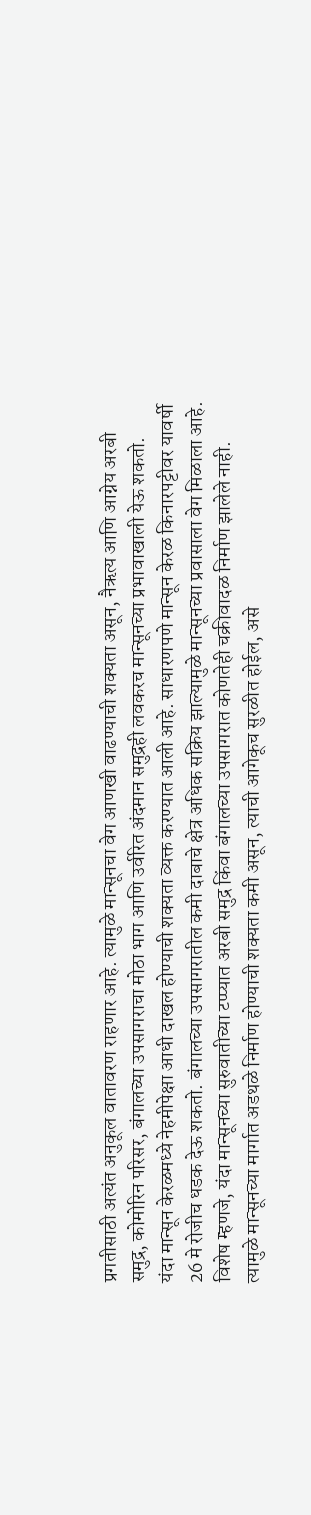प्रगतीसाठी अत्यंत अनुकूल वातावरण राहणार आहे. त्यामुळे मान्सूनचा वेग आणखी वाढण्याची शक्यता असून, नैऋत्य आणि आग्नेय अरबी समुद्र, कोमोरिन परिसर, बंगालच्या उपसागराचा मोठा भाग आणि उर्वरित अंदमान समुद्रही लवकरच मान्सूनच्या प्रभावाखाली येऊ शकतो.
यंदा मान्सून केरळमध्ये नेहमीपेक्षा आधी दाखल होण्याची शक्यता व्यक्त करण्यात आली आहे. साधारणपणे मान्सून केरळ किनारपट्टीवर यावर्षी 26 मे रोजीच धडक देऊ शकतो. बंगालच्या उपसागरातील कमी दाबाचे क्षेत्र अधिक सक्रिय झाल्यामुळे मान्सूनच्या प्रवासाला वेग मिळाला आहे.
विशेष म्हणजे, यंदा मान्सूनच्या सुरुवातीच्या टप्प्यात अरबी समुद्र किंवा बंगालच्या उपसागरात कोणतेही चक्रीवादळ निर्माण झालेले नाही. त्यामुळे मान्सूनच्या मार्गात अडथळे निर्माण होण्याची शक्यता कमी असून, त्याची आगेकूच सुरळीत होईल, असे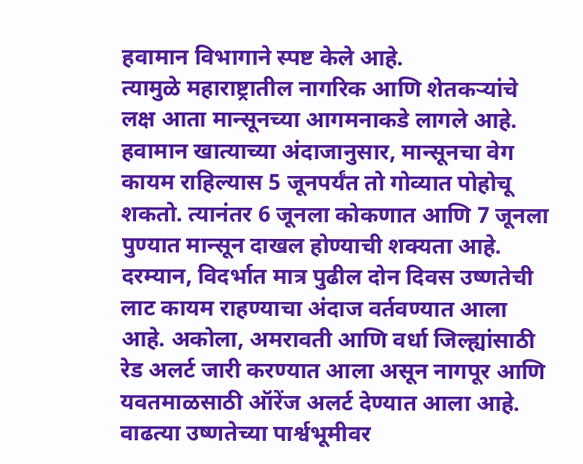हवामान विभागाने स्पष्ट केले आहे.
त्यामुळे महाराष्ट्रातील नागरिक आणि शेतकऱ्यांचे लक्ष आता मान्सूनच्या आगमनाकडे लागले आहे. हवामान खात्याच्या अंदाजानुसार, मान्सूनचा वेग कायम राहिल्यास 5 जूनपर्यंत तो गोव्यात पोहोचू शकतो. त्यानंतर 6 जूनला कोकणात आणि 7 जूनला पुण्यात मान्सून दाखल होण्याची शक्यता आहे.
दरम्यान, विदर्भात मात्र पुढील दोन दिवस उष्णतेची लाट कायम राहण्याचा अंदाज वर्तवण्यात आला आहे. अकोला, अमरावती आणि वर्धा जिल्ह्यांसाठी रेड अलर्ट जारी करण्यात आला असून नागपूर आणि यवतमाळसाठी ऑरेंज अलर्ट देण्यात आला आहे. वाढत्या उष्णतेच्या पार्श्वभूमीवर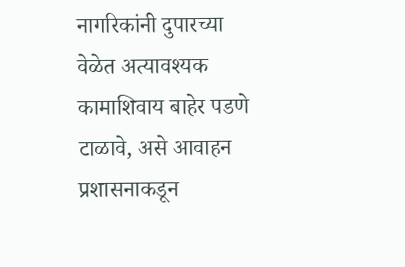नागरिकांनी दुपारच्या वेळेत अत्यावश्यक कामाशिवाय बाहेर पडणे टाळावे, असे आवाहन प्रशासनाकडून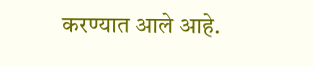करण्यात आले आहे.